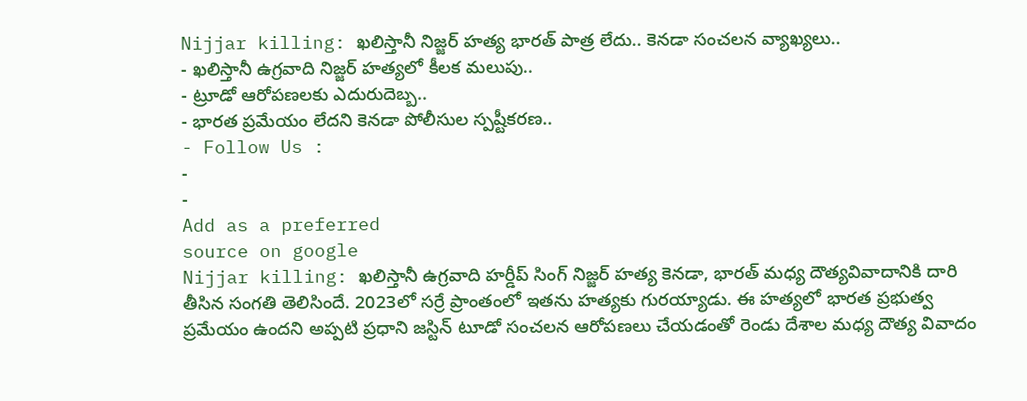Nijjar killing: ఖలిస్తానీ నిజ్జర్ హత్య భారత్ పాత్ర లేదు.. కెనడా సంచలన వ్యాఖ్యలు..
- ఖలిస్తానీ ఉగ్రవాది నిజ్జర్ హత్యలో కీలక మలుపు..
- ట్రూడో ఆరోపణలకు ఎదురుదెబ్బ..
- భారత ప్రమేయం లేదని కెనడా పోలీసుల స్పష్టీకరణ..
- Follow Us :
-
-
Add as a preferred
source on google
Nijjar killing: ఖలిస్తానీ ఉగ్రవాది హర్డీప్ సింగ్ నిజ్జర్ హత్య కెనడా, భారత్ మధ్య దౌత్యవివాదానికి దారి తీసిన సంగతి తెలిసిందే. 2023లో సర్రే ప్రాంతంలో ఇతను హత్యకు గురయ్యాడు. ఈ హత్యలో భారత ప్రభుత్వ ప్రమేయం ఉందని అప్పటి ప్రధాని జస్టిన్ టూడో సంచలన ఆరోపణలు చేయడంతో రెండు దేశాల మధ్య దౌత్య వివాదం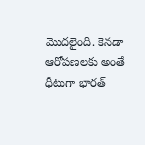మొదలైంది. కెనడా ఆరోపణలకు అంతే ధీటుగా భారత్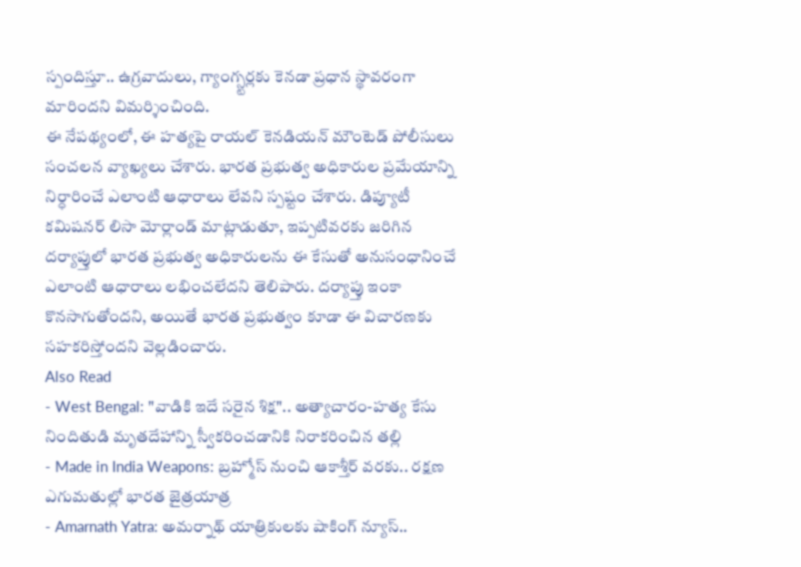స్పందిస్తూ.. ఉగ్రవాదులు, గ్యాంగ్స్టర్లకు కెనడా ప్రధాన స్థావరంగా మారిందని విమర్శించింది.
ఈ నేపథ్యంలో, ఈ హత్యపై రాయల్ కెనడియన్ మౌంటెడ్ పోలీసులు సంచలన వ్యాఖ్యలు చేశారు. భారత ప్రభుత్వ అధికారుల ప్రమేయాన్ని నిర్ధారించే ఎలాంటి ఆధారాలు లేవని స్పష్టం చేశారు. డిప్యూటీ కమిషనర్ లిసా మోర్లాండ్ మాట్లాడుతూ, ఇప్పటివరకు జరిగిన దర్యాప్తులో భారత ప్రభుత్వ అధికారులను ఈ కేసుతో అనుసంధానించే ఎలాంటి ఆధారాలు లభించలేదని తెలిపారు. దర్యాప్తు ఇంకా కొనసాగుతోందని, అయితే భారత ప్రభుత్వం కూడా ఈ విచారణకు సహకరిస్తోందని వెల్లడించారు.
Also Read
- West Bengal: "వాడికి ఇదే సరైన శిక్ష".. అత్యాచారం-హత్య కేసు నిందితుడి మృతదేహాన్ని స్వీకరించడానికి నిరాకరించిన తల్లి
- Made in India Weapons: బ్రహ్మోస్ నుంచి ఆకాశ్తీర్ వరకు.. రక్షణ ఎగుమతుల్లో భారత జైత్రయాత్ర
- Amarnath Yatra: అమర్నాథ్ యాత్రికులకు షాకింగ్ న్యూస్..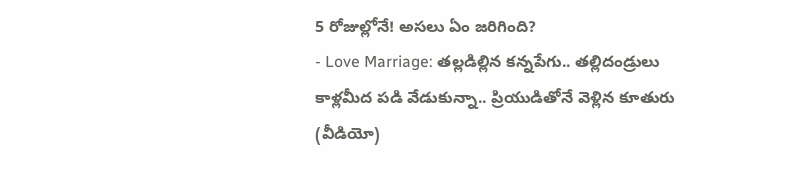5 రోజుల్లోనే! అసలు ఏం జరిగింది?
- Love Marriage: తల్లడిల్లిన కన్నపేగు.. తల్లిదండ్రులు కాళ్లమీద పడి వేడుకున్నా.. ప్రియుడితోనే వెళ్లిన కూతురు (వీడియో)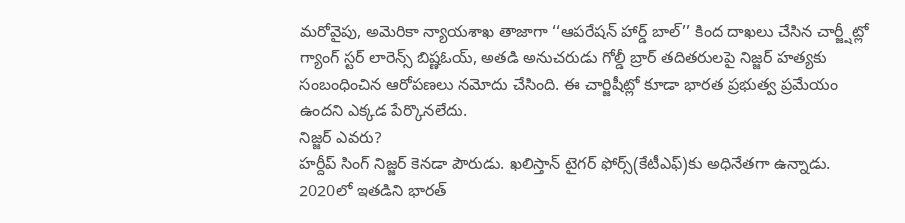మరోవైపు, అమెరికా న్యాయశాఖ తాజాగా ‘‘ఆపరేషన్ హార్డ్ బాల్’’ కింద దాఖలు చేసిన చార్జ్షీట్లో గ్యాంగ్ స్టర్ లారెన్స్ బిష్ణఓయ్, అతడి అనుచరుడు గోల్డీ బ్రార్ తదితరులపై నిజ్జర్ హత్యకు సంబంధించిన ఆరోపణలు నమోదు చేసింది. ఈ చార్జిషీట్లో కూడా భారత ప్రభుత్వ ప్రమేయం ఉందని ఎక్కడ పేర్కొనలేదు.
నిజ్జర్ ఎవరు?
హర్దీప్ సింగ్ నిజ్జర్ కెనడా పౌరుడు. ఖలిస్తాన్ టైగర్ ఫోర్స్(కేటీఎఫ్)కు అధినేతగా ఉన్నాడు. 2020లో ఇతడిని భారత్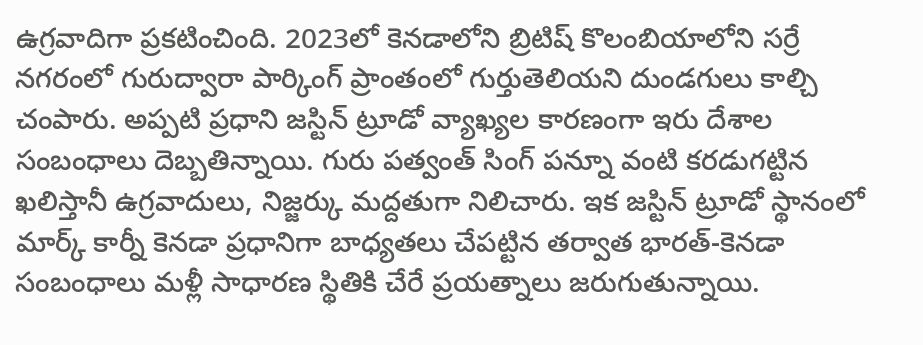ఉగ్రవాదిగా ప్రకటించింది. 2023లో కెనడాలోని బ్రిటిష్ కొలంబియాలోని సర్రే నగరంలో గురుద్వారా పార్కింగ్ ప్రాంతంలో గుర్తుతెలియని దుండగులు కాల్చి చంపారు. అప్పటి ప్రధాని జస్టిన్ ట్రూడో వ్యాఖ్యల కారణంగా ఇరు దేశాల సంబంధాలు దెబ్బతిన్నాయి. గురు పత్వంత్ సింగ్ పన్నూ వంటి కరడుగట్టిన ఖలిస్తానీ ఉగ్రవాదులు, నిజ్జర్కు మద్దతుగా నిలిచారు. ఇక జస్టిన్ ట్రూడో స్థానంలో మార్క్ కార్నీ కెనడా ప్రధానిగా బాధ్యతలు చేపట్టిన తర్వాత భారత్-కెనడా సంబంధాలు మళ్లీ సాధారణ స్థితికి చేరే ప్రయత్నాలు జరుగుతున్నాయి.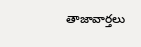తాజావార్తలు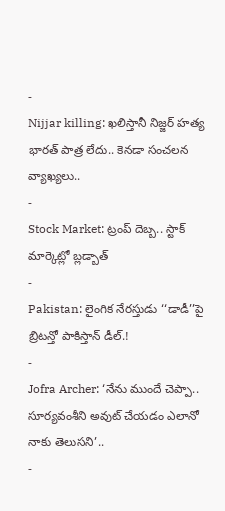-
Nijjar killing: ఖలిస్తానీ నిజ్జర్ హత్య భారత్ పాత్ర లేదు.. కెనడా సంచలన వ్యాఖ్యలు..
-
Stock Market: ట్రంప్ దెబ్బ.. స్టాక్ మార్కెట్లో బ్లడ్బాత్
-
Pakistan: లైంగిక నేరస్తుడు ‘‘డాడీ’’పై బ్రిటన్తో పాకిస్తాన్ డీల్.!
-
Jofra Archer: ‘నేను ముందే చెప్పా.. సూర్యవంశీని అవుట్ చేయడం ఎలానో నాకు తెలుసని’..
-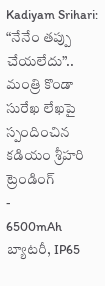Kadiyam Srihari: “నేనేం తప్పు చేయలేదు”.. మంత్రి కొండా సురేఖ లేఖపై స్పందించిన కడియం శ్రీహరి
ట్రెండింగ్
-
6500mAh బ్యాటరీ, IP65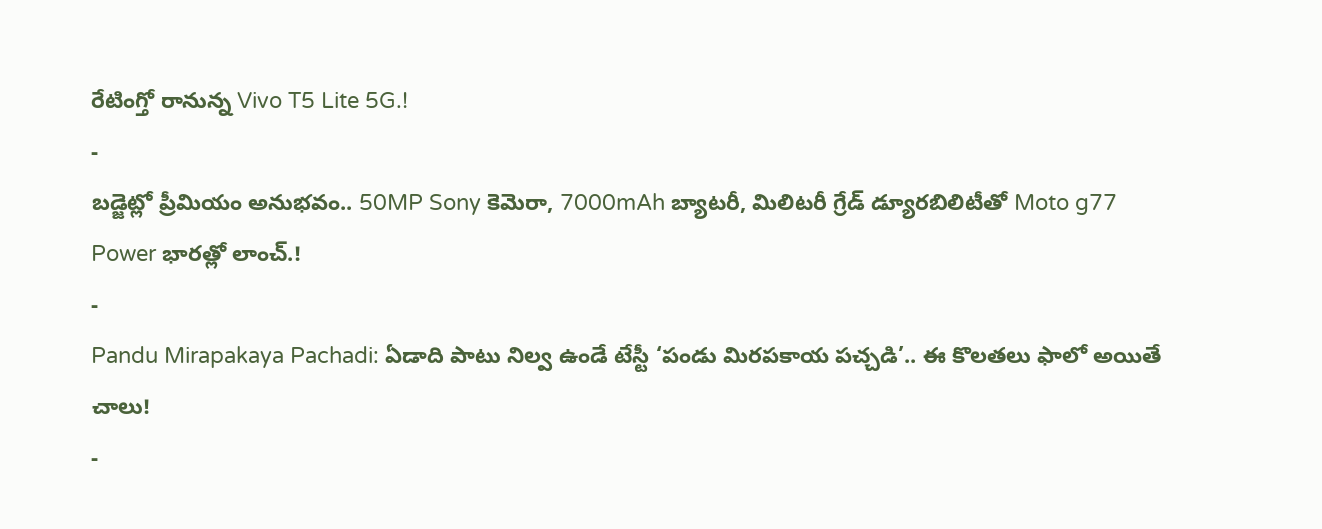రేటింగ్తో రానున్న Vivo T5 Lite 5G.!
-
బడ్జెట్లో ప్రీమియం అనుభవం.. 50MP Sony కెమెరా, 7000mAh బ్యాటరీ, మిలిటరీ గ్రేడ్ డ్యూరబిలిటీతో Moto g77 Power భారత్లో లాంచ్.!
-
Pandu Mirapakaya Pachadi: ఏడాది పాటు నిల్వ ఉండే టేస్టీ ‘పండు మిరపకాయ పచ్చడి’.. ఈ కొలతలు ఫాలో అయితే చాలు!
-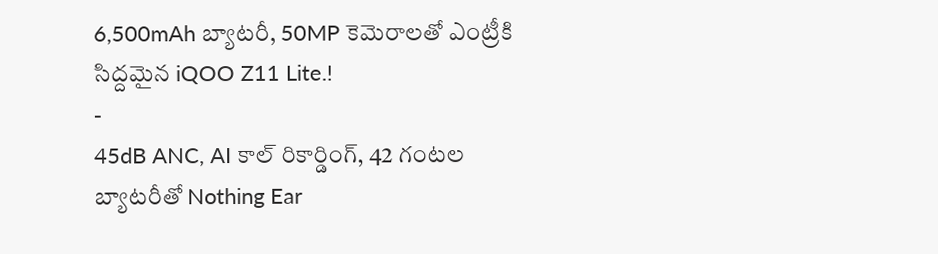6,500mAh బ్యాటరీ, 50MP కెమెరాలతో ఎంట్రీకి సిద్దమైన iQOO Z11 Lite.!
-
45dB ANC, AI కాల్ రికార్డింగ్, 42 గంటల బ్యాటరీతో Nothing Ear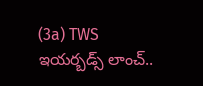(3a) TWS ఇయర్బడ్స్ లాంచ్..